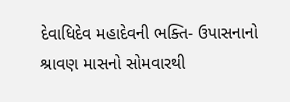દેવાધિદેવ મહાદેવની ભક્તિ- ઉપાસનાનો શ્રાવણ માસનો સોમવારથી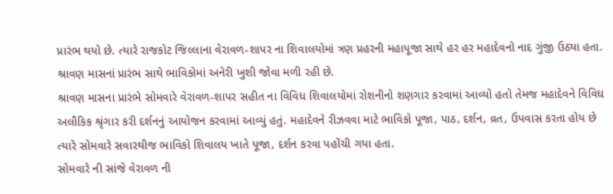પ્રારંભ થયો છે. ત્યારે રાજકોટ જિલ્લાના વેરાવળ-શાપર ના શિવાલયોમાં ત્રણ પ્રહરની મહાપૂજા સાથે હર હર મહાદેવનો નાદ ગુંજી ઉઠ્યા હતા. શ્રાવણ માસનાં પ્રારંભ સાથે ભાવિકોમાં અનેરી ખુશી જોવા મળી રહી છે.
શ્રાવણ માસના પ્રારંભે સોમવારે વેરાવળ-શાપર સહીત ના વિવિધ શિવાલયોમાં રોશનીનો શણગાર કરવામાં આવ્યો હતો તેમજ મહાદેવને વિવિધ અલૌકિક શ્રૃંગાર કરી દર્શનનું આયોજન કરવામાં આવ્યું હતું. મહાદેવને રીઝવવા માટે ભાવિકો પૂજા, પાઠ, દર્શન, વ્રત, ઉપવાસ કરતા હોય છે ત્યારે સોમવારે સવારથીજ ભાવિકો શિવાલય ખાતે પૂજા, દર્શન કરવા પહોંચી ગયા હતા.
સોમવારે ની સાંજે વેરાવળ ની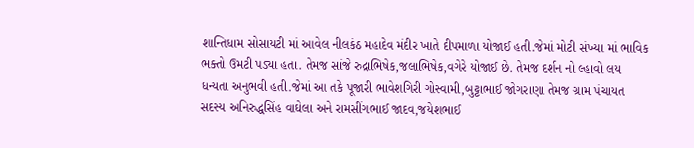શાન્તિધામ સોસાયટી માં આવેલ નીલકંઠ મહાદેવ મંદીર ખાતે દીપમાળા યોજાઈ હતી.જેમાં મોટી સંખ્યા માં ભાવિક ભક્તો ઉમટી પડ્યા હતા. તેમજ સાંજે રુદ્રાભિષેક,જલાભિષેક,વગેરે યોજાઈ છે. તેમજ દર્શન નો લ્હાવો લય ધન્યતા અનુભવી હતી.જેમાં આ તકે પૂજારી ભાવેશગિરી ગોસ્વામી,બુટ્ટાભાઈ જોગરાણા તેમજ ગ્રામ પંચાયત સદસ્ય અનિરુદ્ધસિંહ વાઘેલા અને રામસીંગભાઈ જાદવ,જયેશભાઈ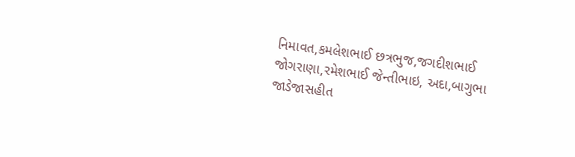નિમાવત,કમલેશભાઈ છત્રભુજ,જગદીશભાઈ જોગરાણા,રમેશભાઈ જેન્તીભાઇ, અદા,બાગુભા જાડેજાસહીત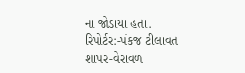ના જોડાયા હતા.
રિપોર્ટર:-પંકજ ટીલાવત શાપર-વેરાવળ